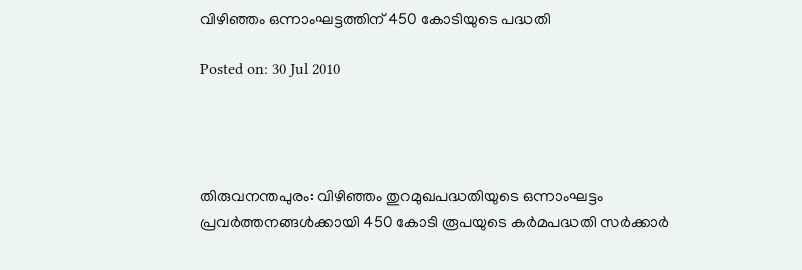വിഴിഞ്ഞം ഒന്നാംഘട്ടത്തിന് 450 കോടിയുടെ പദ്ധതി

Posted on: 30 Jul 2010




തിരുവനന്തപുരം: വിഴിഞ്ഞം തുറമുഖപദ്ധതിയുടെ ഒന്നാംഘട്ടം പ്രവര്‍ത്തനങ്ങള്‍ക്കായി 450 കോടി രൂപയുടെ കര്‍മപദ്ധതി സര്‍ക്കാര്‍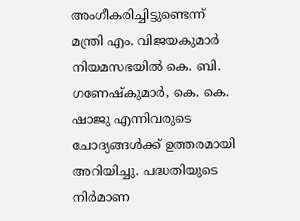അംഗീകരിച്ചിട്ടുണ്ടെന്ന് മന്ത്രി എം. വിജയകുമാര്‍ നിയമസഭയില്‍ കെ. ബി. ഗണേഷ്‌കുമാര്‍, കെ. കെ. ഷാജു എന്നിവരുടെ ചോദ്യങ്ങള്‍ക്ക് ഉത്തരമായി അറിയിച്ചു. പദ്ധതിയുടെ നിര്‍മാണ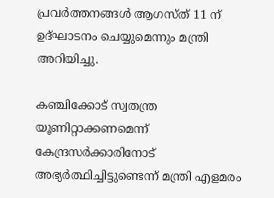പ്രവര്‍ത്തനങ്ങള്‍ ആഗസ്ത് 11 ന് ഉദ്ഘാടനം ചെയ്യുമെന്നും മന്ത്രി അറിയിച്ചു.

കഞ്ചിക്കോട് സ്വതന്ത്ര യൂണിറ്റാക്കണമെന്ന് കേന്ദ്രസര്‍ക്കാരിനോട് അഭ്യര്‍ത്ഥിച്ചിട്ടുണ്ടെന്ന് മന്ത്രി എളമരം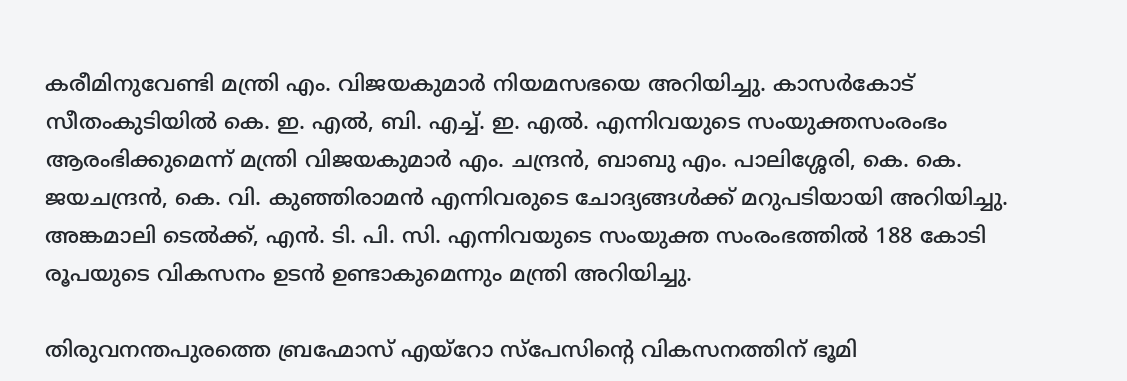കരീമിനുവേണ്ടി മന്ത്രി എം. വിജയകുമാര്‍ നിയമസഭയെ അറിയിച്ചു. കാസര്‍കോട് സീതംകുടിയില്‍ കെ. ഇ. എല്‍, ബി. എച്ച്. ഇ. എല്‍. എന്നിവയുടെ സംയുക്തസംരംഭം ആരംഭിക്കുമെന്ന് മന്ത്രി വിജയകുമാര്‍ എം. ചന്ദ്രന്‍, ബാബു എം. പാലിശ്ശേരി, കെ. കെ. ജയചന്ദ്രന്‍, കെ. വി. കുഞ്ഞിരാമന്‍ എന്നിവരുടെ ചോദ്യങ്ങള്‍ക്ക് മറുപടിയായി അറിയിച്ചു. അങ്കമാലി ടെല്‍ക്ക്, എന്‍. ടി. പി. സി. എന്നിവയുടെ സംയുക്ത സംരംഭത്തില്‍ 188 കോടി രൂപയുടെ വികസനം ഉടന്‍ ഉണ്ടാകുമെന്നും മന്ത്രി അറിയിച്ചു.

തിരുവനന്തപുരത്തെ ബ്രഹ്മോസ് എയ്‌റോ സ്‌പേസിന്റെ വികസനത്തിന് ഭൂമി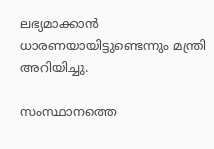ലഭ്യമാക്കാന്‍ ധാരണയായിട്ടുണ്ടെന്നും മന്ത്രി അറിയിച്ചു.

സംസ്ഥാനത്തെ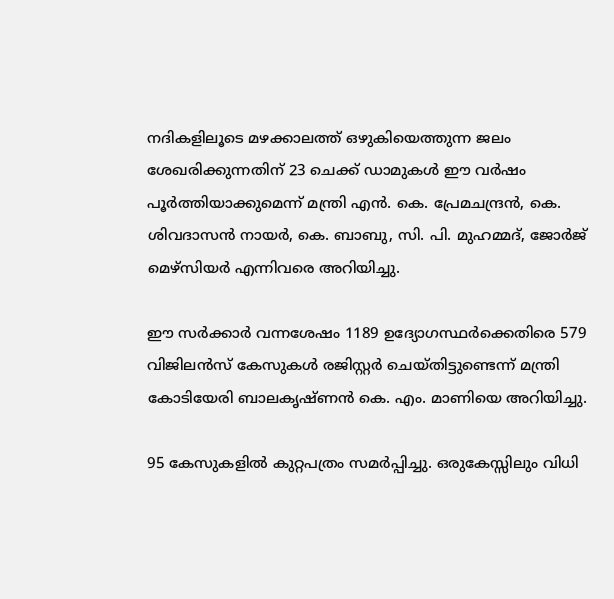നദികളിലൂടെ മഴക്കാലത്ത് ഒഴുകിയെത്തുന്ന ജലം ശേഖരിക്കുന്നതിന് 23 ചെക്ക് ഡാമുകള്‍ ഈ വര്‍ഷം പൂര്‍ത്തിയാക്കുമെന്ന് മന്ത്രി എന്‍. കെ. പ്രേമചന്ദ്രന്‍, കെ. ശിവദാസന്‍ നായര്‍, കെ. ബാബു, സി. പി. മുഹമ്മദ്, ജോര്‍ജ് മെഴ്‌സിയര്‍ എന്നിവരെ അറിയിച്ചു.

ഈ സര്‍ക്കാര്‍ വന്നശേഷം 1189 ഉദ്യോഗസ്ഥര്‍ക്കെതിരെ 579 വിജിലന്‍സ് കേസുകള്‍ രജിസ്റ്റര്‍ ചെയ്തിട്ടുണ്ടെന്ന് മന്ത്രി കോടിയേരി ബാലകൃഷ്ണന്‍ കെ. എം. മാണിയെ അറിയിച്ചു.

95 കേസുകളില്‍ കുറ്റപത്രം സമര്‍പ്പിച്ചു. ഒരുകേസ്സിലും വിധി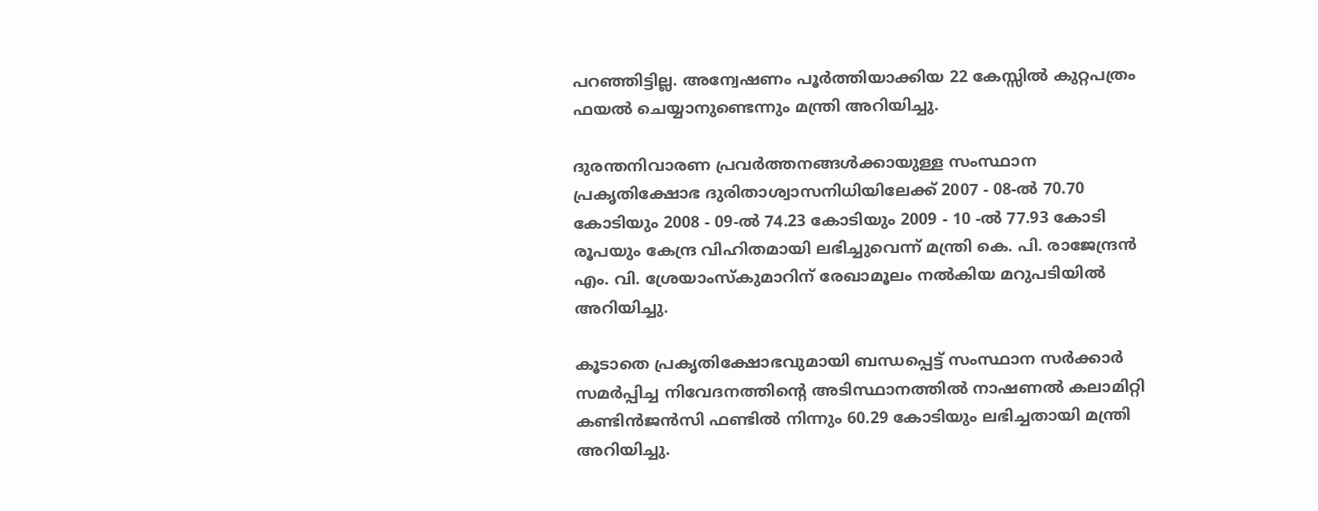പറഞ്ഞിട്ടില്ല. അന്വേഷണം പൂര്‍ത്തിയാക്കിയ 22 കേസ്സില്‍ കുറ്റപത്രം ഫയല്‍ ചെയ്യാനുണ്ടെന്നും മന്ത്രി അറിയിച്ചു.

ദുരന്തനിവാരണ പ്രവര്‍ത്തനങ്ങള്‍ക്കായുള്ള സംസ്ഥാന പ്രകൃതിക്ഷോഭ ദുരിതാശ്വാസനിധിയിലേക്ക് 2007 - 08-ല്‍ 70.70 കോടിയും 2008 - 09-ല്‍ 74.23 കോടിയും 2009 - 10 -ല്‍ 77.93 കോടി രൂപയും കേന്ദ്ര വിഹിതമായി ലഭിച്ചുവെന്ന് മന്ത്രി കെ. പി. രാജേന്ദ്രന്‍ എം. വി. ശ്രേയാംസ്‌കുമാറിന് രേഖാമൂലം നല്‍കിയ മറുപടിയില്‍ അറിയിച്ചു.

കൂടാതെ പ്രകൃതിക്ഷോഭവുമായി ബന്ധപ്പെട്ട് സംസ്ഥാന സര്‍ക്കാര്‍ സമര്‍പ്പിച്ച നിവേദനത്തിന്റെ അടിസ്ഥാനത്തില്‍ നാഷണല്‍ കലാമിറ്റി കണ്ടിന്‍ജന്‍സി ഫണ്ടില്‍ നിന്നും 60.29 കോടിയും ലഭിച്ചതായി മന്ത്രി അറിയിച്ചു.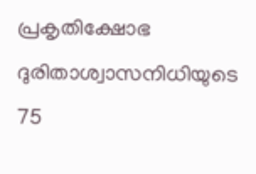പ്രകൃതിക്ഷോഭ ദുരിതാശ്വാസനിധിയുടെ 75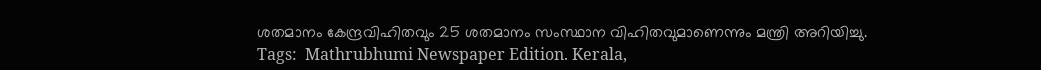ശതമാനം കേന്ദ്രവിഹിതവും 25 ശതമാനം സംസ്ഥാന വിഹിതവുമാണെന്നും മന്ത്രി അറിയിച്ചു.
Tags:  Mathrubhumi Newspaper Edition. Kerala,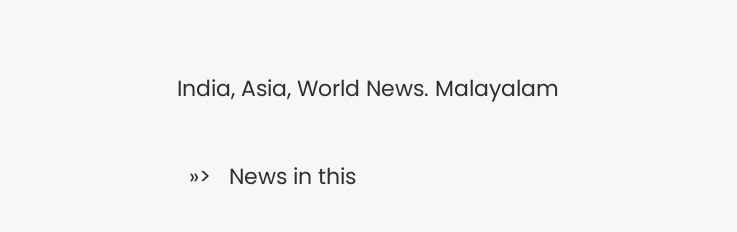India, Asia, World News. Malayalam


  »>   News in this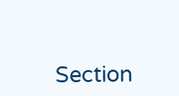Section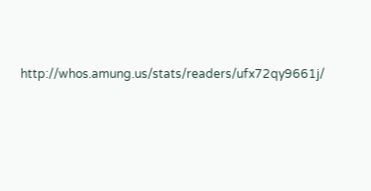http://whos.amung.us/stats/readers/ufx72qy9661j/